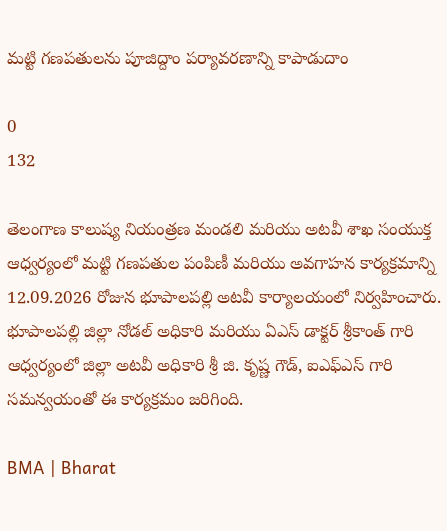మట్టి గణపతులను పూజిద్దాం పర్యావరణాన్ని కాపాడుదాం

0
132

తెలంగాణ కాలుష్య నియంత్రణ మండలి మరియు అటవీ శాఖ సంయుక్త ఆధ్వర్యంలో మట్టి గణపతుల పంపిణీ మరియు అవగాహన కార్యక్రమాన్ని 12.09.2026 రోజున భూపాలపల్లి అటవీ కార్యాలయంలో నిర్వహించారు. భూపాలపల్లి జిల్లా నోడల్ అధికారి మరియు ఏఎస్ డాక్టర్ శ్రీకాంత్ గారి ఆధ్వర్యంలో జిల్లా అటవీ అధికారి శ్రీ జి. కృష్ణ గౌడ్, ఐఎఫ్ఎస్ గారి సమన్వయంతో ఈ కార్యక్రమం జరిగింది.

BMA | Bharat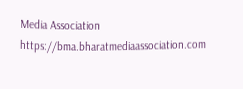Media Association https://bma.bharatmediaassociation.com